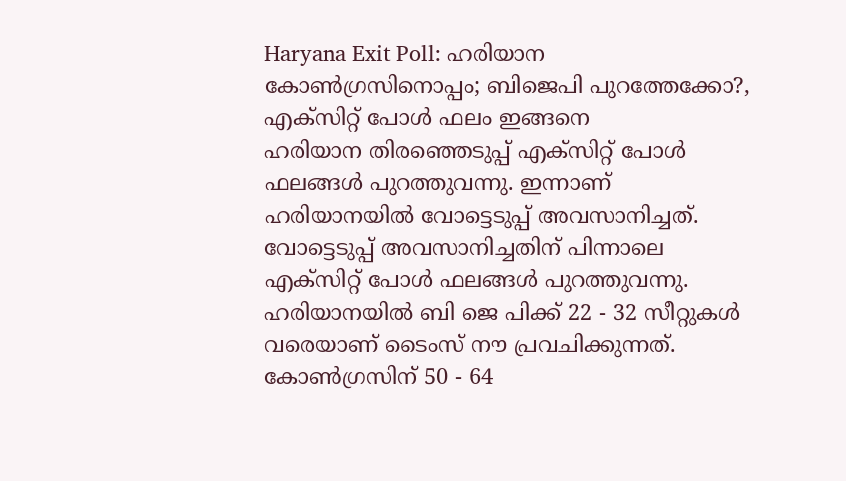Haryana Exit Poll: ഹരിയാന കോൺഗ്രസിനൊപ്പം; ബിജെപി പുറത്തേക്കോ?, എക്സിറ്റ് പോൾ ഫലം ഇങ്ങനെ
ഹരിയാന തിരഞ്ഞെടുപ്പ് എക്സിറ്റ് പോൾ ഫലങ്ങൾ പുറത്തുവന്നു. ഇന്നാണ് ഹരിയാനയിൽ വോട്ടെടുപ്പ് അവസാനിച്ചത്. വോട്ടെടുപ്പ് അവസാനിച്ചതിന് പിന്നാലെ എക്സിറ്റ് പോൾ ഫലങ്ങൾ പുറത്തുവന്നു. ഹരിയാനയിൽ ബി ജെ പിക്ക് 22 - 32 സീറ്റുകൾ വരെയാണ് ടൈംസ് നൗ പ്രവചിക്കുന്നത്.
കോൺഗ്രസിന് 50 - 64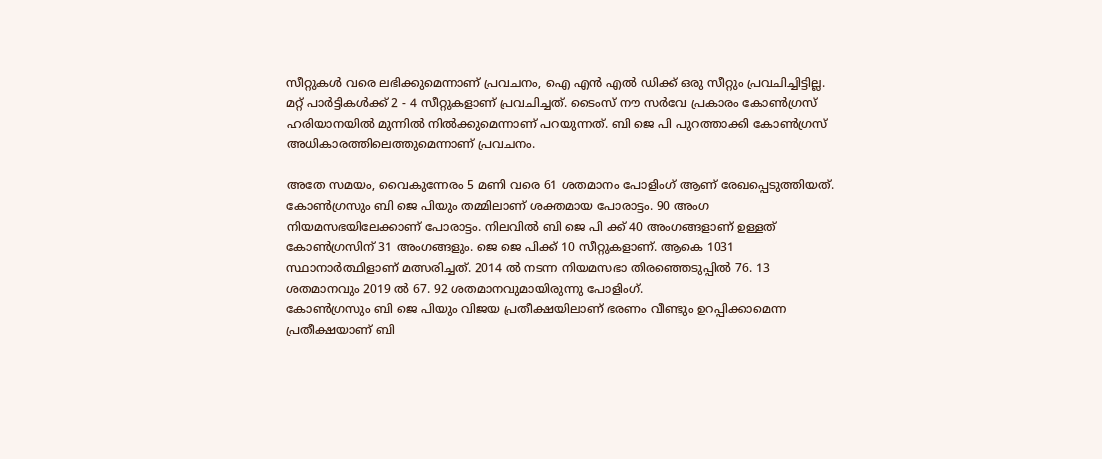സീറ്റുകൾ വരെ ലഭിക്കുമെന്നാണ് പ്രവചനം, ഐ എൻ എൽ ഡിക്ക് ഒരു സീറ്റും പ്രവചിച്ചിട്ടില്ല. മറ്റ് പാർട്ടികൾക്ക് 2 - 4 സീറ്റുകളാണ് പ്രവചിച്ചത്. ടൈംസ് നൗ സർവേ പ്രകാരം കോൺഗ്രസ് ഹരിയാനയിൽ മുന്നിൽ നിൽക്കുമെന്നാണ് പറയുന്നത്. ബി ജെ പി പുറത്താക്കി കോൺഗ്രസ് അധികാരത്തിലെത്തുമെന്നാണ് പ്രവചനം.

അതേ സമയം, വൈകുന്നേരം 5 മണി വരെ 61 ശതമാനം പോളിംഗ് ആണ് രേഖപ്പെടുത്തിയത്. കോൺഗ്രസും ബി ജെ പിയും തമ്മിലാണ് ശക്തമായ പോരാട്ടം. 90 അംഗ നിയമസഭയിലേക്കാണ് പോരാട്ടം. നിലവിൽ ബി ജെ പി ക്ക് 40 അംഗങ്ങളാണ് ഉള്ളത് കോൺഗ്രസിന് 31 അംഗങ്ങളും. ജെ ജെ പിക്ക് 10 സീറ്റുകളാണ്. ആകെ 1031 സ്ഥാനാർത്ഥിളാണ് മത്സരിച്ചത്. 2014 ൽ നടന്ന നിയമസഭാ തിരഞ്ഞെടുപ്പിൽ 76. 13 ശതമാനവും 2019 ൽ 67. 92 ശതമാനവുമായിരുന്നു പോളിംഗ്.
കോൺഗ്രസും ബി ജെ പിയും വിജയ പ്രതീക്ഷയിലാണ് ഭരണം വീണ്ടും ഉറപ്പിക്കാമെന്ന പ്രതീക്ഷയാണ് ബി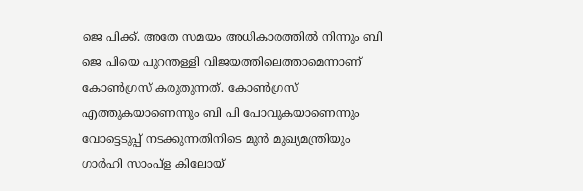ജെ പിക്ക്. അതേ സമയം അധികാരത്തിൽ നിന്നും ബി ജെ പിയെ പുറന്തള്ളി വിജയത്തിലെത്താമെന്നാണ് കോൺഗ്രസ് കരുതുന്നത്. കോൺഗ്രസ് എത്തുകയാണെന്നും ബി പി പോവുകയാണെന്നും വോട്ടെടുപ്പ് നടക്കുന്നതിനിടെ മുൻ മുഖ്യമന്ത്രിയും ഗാർഹി സാംപ്ള കിലോയ്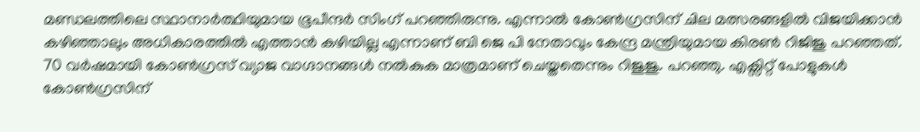മണ്ഡലത്തിലെ സ്ഥാനാർത്ഥിയുമായ ഭൂപീന്ദർ സിംഗ് പറഞ്ഞിരുന്നു. എന്നാൽ കോൺഗ്രസിന് ചില മത്സരങ്ങളിൽ വിജയിക്കാൻ കഴിഞ്ഞാലും അധികാരത്തിൽ എത്താൻ കഴിയില്ല എന്നാണ് ബി ജെ പി നേതാവും കേന്ദ്ര മന്ത്രിയുമായ കിരൺ റിജിജു പറഞ്ഞത്.
70 വർഷമായി കോൺഗ്രസ് വ്യാജ വാഗ്ദാനങ്ങൾ നൽകുക മാത്രമാണ് ചെയ്തതെന്നും റിജുജു. പറഞ്ഞു. എക്സിറ്റ് പോളുകൾ കോൺഗ്രസിന്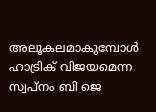അലൂകലമാകുമ്പോൾ ഹാട്രിക് വിജയമെന്ന സ്വപ്നം ബി ജെ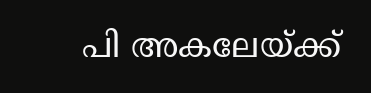പി അകലേയ്ക്ക്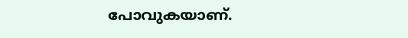പോവുകയാണ്.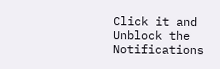Click it and Unblock the Notifications